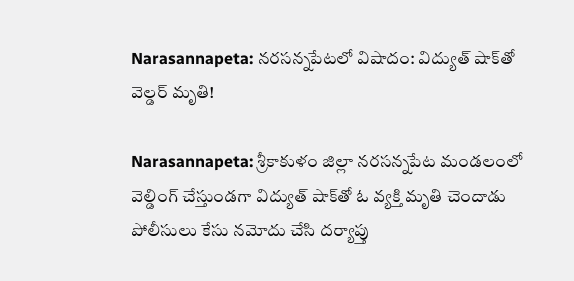Narasannapeta: నరసన్నపేటలో విషాదం: విద్యుత్ షాక్‌తో వెల్డర్ మృతి!

Narasannapeta: శ్రీకాకుళం జిల్లా నరసన్నపేట మండలంలో వెల్డింగ్ చేస్తుండగా విద్యుత్ షాక్‌తో ఓ వ్యక్తి మృతి చెందాడు పోలీసులు కేసు నమోదు చేసి దర్యాప్తు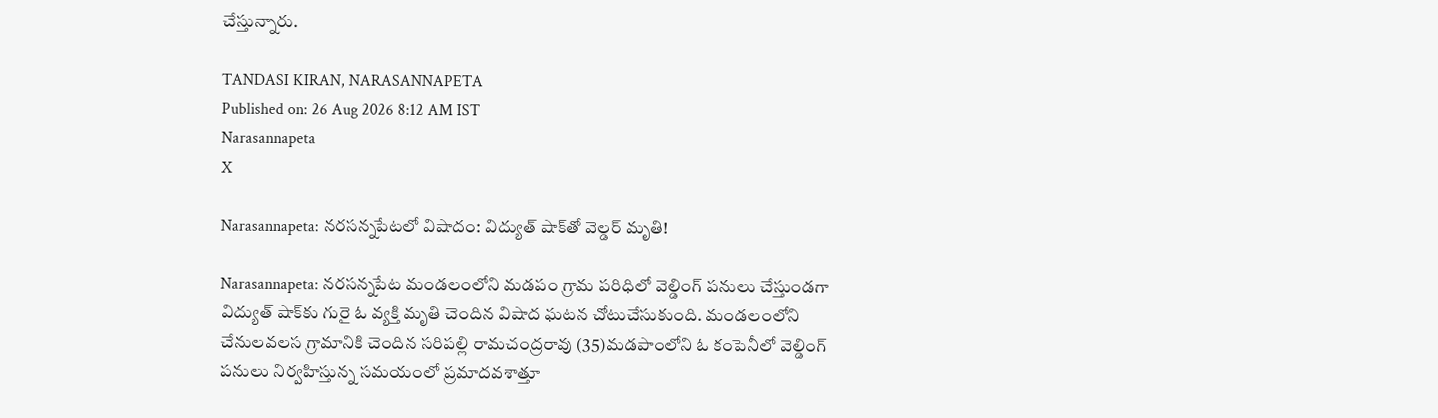చేస్తున్నారు.

TANDASI KIRAN, NARASANNAPETA
Published on: 26 Aug 2026 8:12 AM IST
Narasannapeta
X

Narasannapeta: నరసన్నపేటలో విషాదం: విద్యుత్ షాక్‌తో వెల్డర్ మృతి!

Narasannapeta: నరసన్నపేట మండలంలోని మడపం గ్రామ పరిధిలో వెల్డింగ్ పనులు చేస్తుండగా విద్యుత్ షాక్‌కు గురై ఓ వ్యక్తి మృతి చెందిన విషాద ఘటన చోటుచేసుకుంది. మండలంలోని చేనులవలస గ్రామానికి చెందిన సరిపల్లి రామచంద్రరావు (35)మడపాంలోని ఓ కంపెనీలో వెల్డింగ్ పనులు నిర్వహిస్తున్న సమయంలో ప్రమాదవశాత్తూ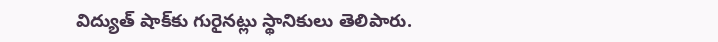విద్యుత్ షాక్‌కు గురైనట్లు స్థానికులు తెలిపారు.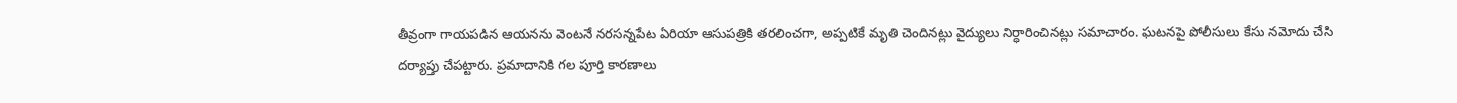తీవ్రంగా గాయపడిన ఆయనను వెంటనే నరసన్నపేట ఏరియా ఆసుపత్రికి తరలించగా, అప్పటికే మృతి చెందినట్లు వైద్యులు నిర్ధారించినట్లు సమాచారం. ఘటనపై పోలీసులు కేసు నమోదు చేసి దర్యాప్తు చేపట్టారు. ప్రమాదానికి గల పూర్తి కారణాలు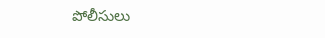పోలీసులు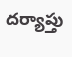దర్యాప్తు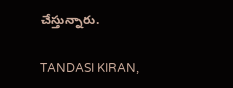చేస్తున్నారు.

TANDASI KIRAN,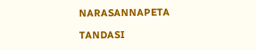NARASANNAPETA

TANDASI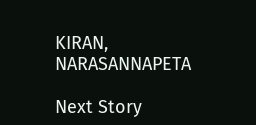KIRAN, NARASANNAPETA

Next Story